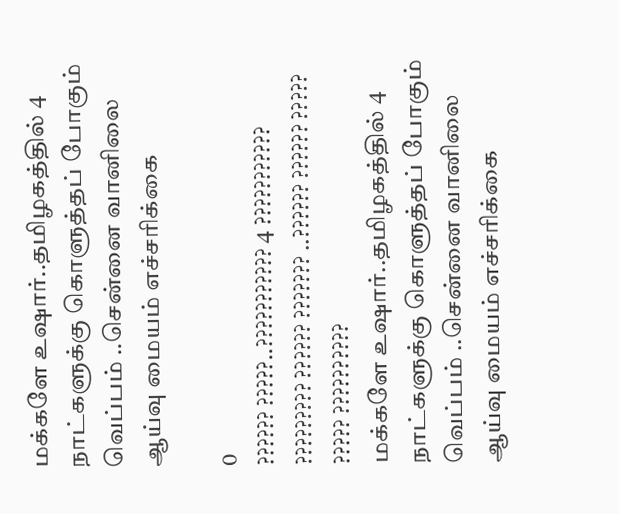மக்களே உஷார்..தமிழகத்தில் 4 நாட்களுக்கு கொளுத்தப் போகும் வெப்பம் ..சென்னை வானிலை ஆய்வு மையம் எச்சரிக்கை

0
?????? ?????..??????????? 4 ??????????? ????????? ?????? ??????? ..?????? ?????? ????? ????? ??????????
மக்களே உஷார்..தமிழகத்தில் 4 நாட்களுக்கு கொளுத்தப் போகும் வெப்பம் ..சென்னை வானிலை ஆய்வு மையம் எச்சரிக்கை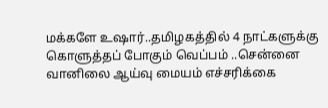மக்களே உஷார்..தமிழகத்தில் 4 நாட்களுக்கு கொளுத்தப் போகும் வெப்பம் ..சென்னை வானிலை ஆய்வு மையம் எச்சரிக்கை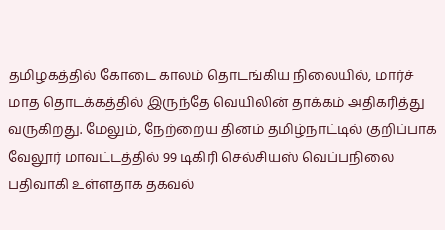தமிழகத்தில் கோடை காலம் தொடங்கிய நிலையில், மார்ச் மாத தொடக்கத்தில் இருந்தே வெயிலின் தாக்கம் அதிகரித்து வருகிறது. மேலும், நேற்றைய தினம் தமிழ்நாட்டில் குறிப்பாக வேலூர் மாவட்டத்தில் 99 டிகிரி செல்சியஸ் வெப்பநிலை பதிவாகி உள்ளதாக தகவல்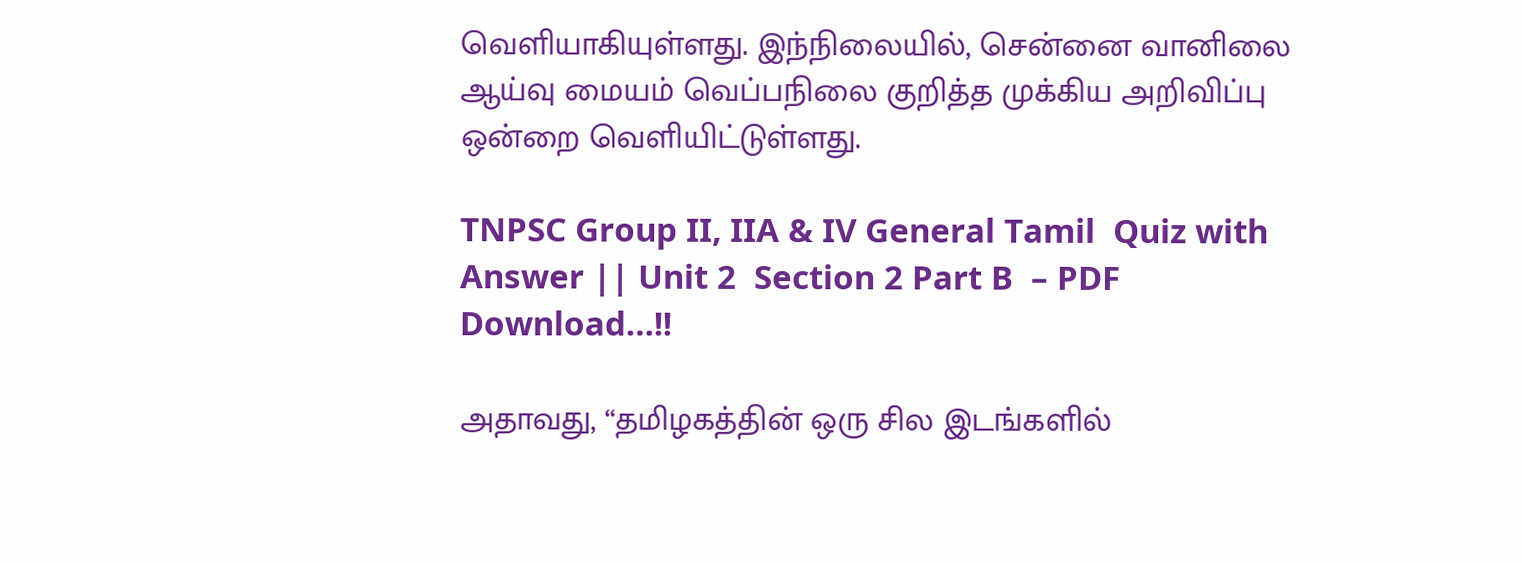வெளியாகியுள்ளது. இந்நிலையில், சென்னை வானிலை ஆய்வு மையம் வெப்பநிலை குறித்த முக்கிய அறிவிப்பு ஒன்றை வெளியிட்டுள்ளது.

TNPSC Group II, IIA & IV General Tamil  Quiz with Answer || Unit 2  Section 2 Part B  – PDF Download…!!

அதாவது, “தமிழகத்தின் ஒரு சில இடங்களில்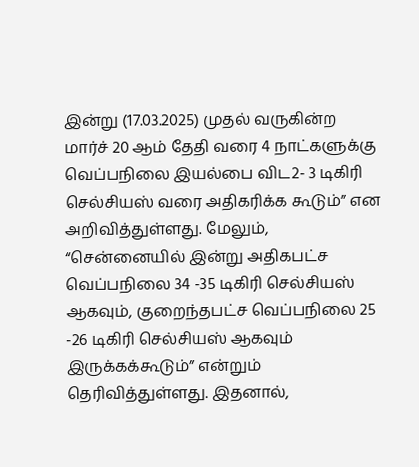இன்று (17.03.2025) முதல் வருகின்ற மார்ச் 20 ஆம் தேதி வரை 4 நாட்களுக்கு வெப்பநிலை இயல்பை விட2- 3 டிகிரி செல்சியஸ் வரை அதிகரிக்க கூடும்” என அறிவித்துள்ளது. மேலும், “சென்னையில் இன்று அதிகபட்ச வெப்பநிலை 34 -35 டிகிரி செல்சியஸ் ஆகவும், குறைந்தபட்ச வெப்பநிலை 25 -26 டிகிரி செல்சியஸ் ஆகவும் இருக்கக்கூடும்” என்றும் தெரிவித்துள்ளது. இதனால்,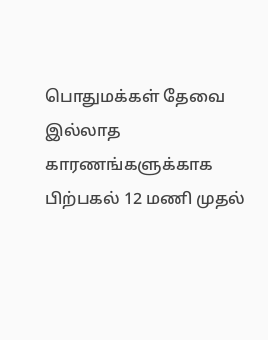பொதுமக்கள் தேவை இல்லாத காரணங்களுக்காக பிற்பகல் 12 மணி முதல்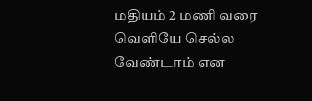மதியம் 2 மணி வரை வெளியே செல்ல வேண்டாம் என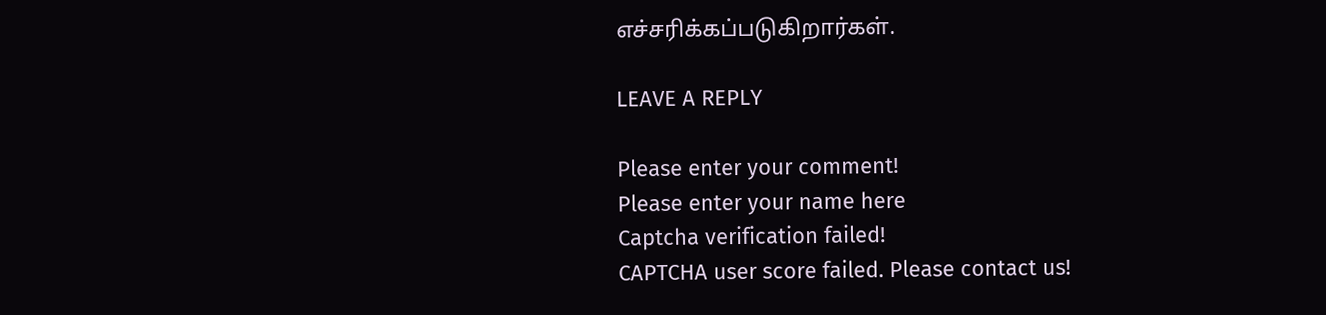எச்சரிக்கப்படுகிறார்கள்.

LEAVE A REPLY

Please enter your comment!
Please enter your name here
Captcha verification failed!
CAPTCHA user score failed. Please contact us!